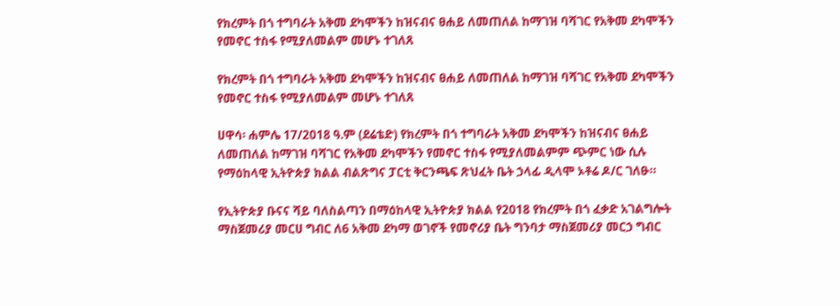የክረምት በጎ ተግባራት አቅመ ደካሞችን ከዝናብና ፀሐይ ለመጠለል ከማገዝ ባሻገር የአቅመ ደካሞችን የመኖር ተስፋ የሚያለመልም መሆኑ ተገለጸ

የክረምት በጎ ተግባራት አቅመ ደካሞችን ከዝናብና ፀሐይ ለመጠለል ከማገዝ ባሻገር የአቅመ ደካሞችን የመኖር ተስፋ የሚያለመልም መሆኑ ተገለጸ

ሀዋሳ፡ ሐምሌ 17/2018 ዓ.ም (ደሬቴድ) የክረምት በጎ ተግባራት አቅመ ደካሞችን ከዝናብና ፀሐይ ለመጠለል ከማገዝ ባሻገር የአቅመ ደካሞችን የመኖር ተስፋ የሚያለመልምም ጭምር ነው ሲሉ የማዕከላዊ ኢትዮጵያ ክልል ብልጽግና ፓርቲ ቅርንጫፍ ጽህፈት ቤት ኃላፊ ዲላሞ ኦቶሬ ዶ/ር ገለፁ።

የኢትዮጵያ ቡናና ሻይ ባለስልጣን በማዕከላዊ ኢትዮጵያ ክልል የ2018 የክረምት በጎ ፈቃድ አገልግሎት ማስጀመሪያ መርሀ ግብር ለ6 አቅመ ደካማ ወገኖች የመኖሪያ ቤት ግንባታ ማስጀመሪያ መርኃ ግብር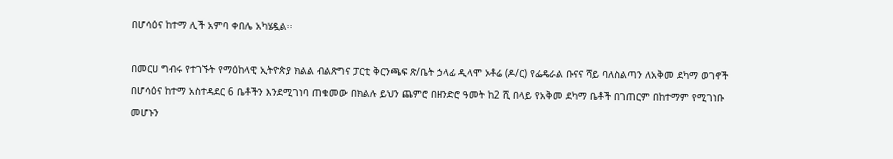በሆሳዕና ከተማ ሊች አምባ ቀበሌ አካሄዷል፡፡

በመርሀ ግብሩ የተገኙት የማዕከላዊ ኢትዮጵያ ክልል ብልጽግና ፓርቲ ቅርንጫፍ ጽ/ቤት ኃላፊ ዲላሞ ኦቶሬ (ዶ/ር) የፌዴራል ቡናና ሻይ ባለስልጣን ለአቅመ ደካማ ወገኖች በሆሳዕና ከተማ አስተዳደር 6 ቤቶችን እንደሚገነባ ጠቁመው በክልሉ ይህን ጨምሮ በዘንድሮ ዓመት ከ2 ሺ በላይ የአቅመ ደካማ ቤቶች በገጠርም በከተማም የሚገነቡ መሆኑን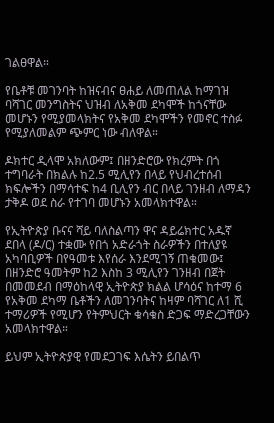ገልፀዋል።

የቤቶቹ መገንባት ከዝናብና ፀሐይ ለመጠለል ከማገዝ ባሻገር መንግስትና ህዝብ ለአቅመ ደካሞች ከጎናቸው መሆኑን የሚያመላክትና የአቅመ ደካሞችን የመኖር ተስፉ የሚያለመልም ጭምር ነው ብለዋል።

ዶክተር ዲላሞ አክለውም፤ በዘንድሮው የክረምት በጎ ተግባራት በክልሉ ከ2.5 ሚሊየን በላይ የህብረተሰብ ክፍሎችን በማሳተፍ ከ4 ቢሊየን ብር በላይ ገንዘብ ለማዳን ታቅዶ ወደ ስራ የተገባ መሆኑን አመላክተዋል።

የኢትዮጵያ ቡናና ሻይ ባለስልጣን ዋና ዳይሬክተር አዱኛ ደበላ (ዶ/ር) ተቋሙ የበጎ አድራጎት ስራዎችን በተለያዩ አካባቢዎች በየዓመቱ እየሰራ እንደሚገኝ ጠቁመው፤ በዘንድሮ ዓመትም ከ2 እስከ 3 ሚሊየን ገንዘብ በጀት በመመደብ በማዕከላዊ ኢትዮጵያ ክልል ሆሳዕና ከተማ 6 የአቅመ ደካማ ቤቶችን ለመገንባትና ከዛም ባሻገር ለ1 ሺ ተማሪዎች የሚሆን የትምህርት ቁሳቁስ ድጋፍ ማድረጋቸውን አመላክተዋል።

ይህም ኢትዮጵያዊ የመደጋገፍ እሴትን ይበልጥ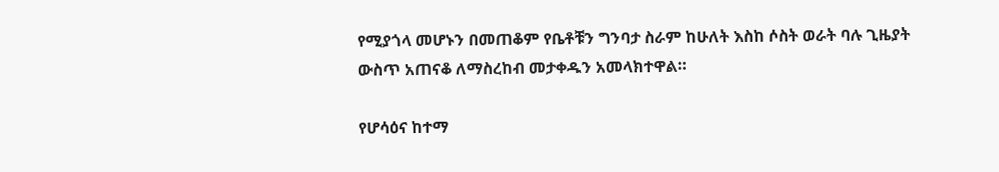የሚያጎላ መሆኑን በመጠቆም የቤቶቹን ግንባታ ስራም ከሁለት እስከ ሶስት ወራት ባሉ ጊዜያት ውስጥ አጠናቆ ለማስረከብ መታቀዱን አመላክተዋል።

የሆሳዕና ከተማ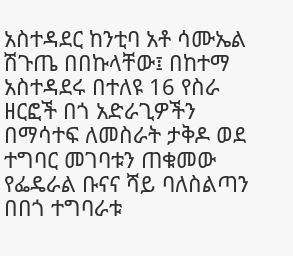አስተዳደር ከንቲባ አቶ ሳሙኤል ሽጉጤ በበኩላቸው፤ በከተማ አስተዳደሩ በተለዩ 16 የስራ ዘርፎች በጎ አድራጊዎችን በማሳተፍ ለመስራት ታቅዶ ወደ ተግባር መገባቱን ጠቁመው የፌዴራል ቡናና ሻይ ባለስልጣን በበጎ ተግባራቱ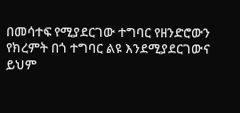በመሳተፍ የሚያደርገው ተግባር የዘንድሮውን የክረምት በጎ ተግባር ልዩ እንደሚያደርገውና ይህም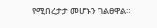የሚበረታታ መሆኑን ገልፀዋል።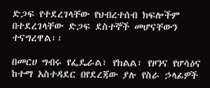ድጋፍ የተደረገላቸው የህብረተሰብ ክፍሎችም በተደረገላቸው ድጋፍ ደስተኞች መሆናቸውን ተናግረዋል፡፡

በመርሀ ግብሩ የፌዴራል፣ የክልል፣ የዞንና የሆሳዕና ከተማ አስተዳደር በየደረጃው ያሉ የስራ ኃላፊዎች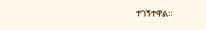ተገኝተዋል።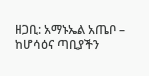ዘጋቢ: አማኑኤል አጤቦ – ከሆሳዕና ጣቢያችን